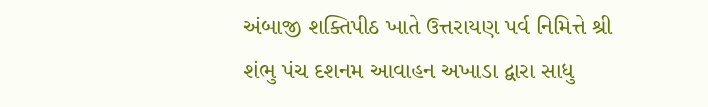અંબાજી શક્તિપીઠ ખાતે ઉત્તરાયણ પર્વ નિમિત્તે શ્રી શંભુ પંચ દશનમ આવાહન અખાડા દ્વારા સાધુ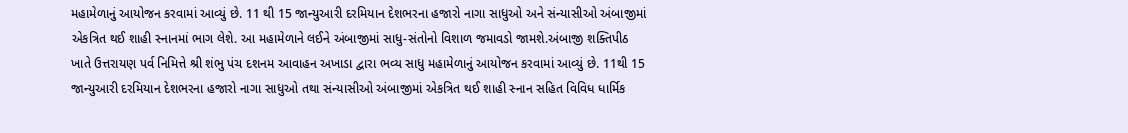મહામેળાનું આયોજન કરવામાં આવ્યું છે. 11 થી 15 જાન્યુઆરી દરમિયાન દેશભરના હજારો નાગા સાધુઓ અને સંન્યાસીઓ અંબાજીમાં એકત્રિત થઈ શાહી સ્નાનમાં ભાગ લેશે. આ મહામેળાને લઈને અંબાજીમાં સાધુ-સંતોનો વિશાળ જમાવડો જામશે.અંબાજી શક્તિપીઠ ખાતે ઉત્તરાયણ પર્વ નિમિત્તે શ્રી શંભુ પંચ દશનમ આવાહન અખાડા દ્વારા ભવ્ય સાધુ મહામેળાનું આયોજન કરવામાં આવ્યું છે. 11થી 15 જાન્યુઆરી દરમિયાન દેશભરના હજારો નાગા સાધુઓ તથા સંન્યાસીઓ અંબાજીમાં એકત્રિત થઈ શાહી સ્નાન સહિત વિવિધ ધાર્મિક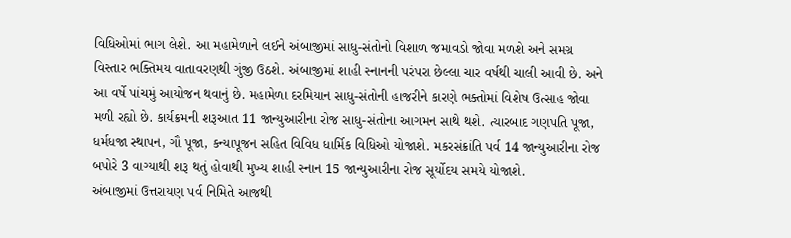વિધિઓમાં ભાગ લેશે. આ મહામેળાને લઈને અંબાજીમાં સાધુ-સંતોનો વિશાળ જમાવડો જોવા મળશે અને સમગ્ર વિસ્તાર ભક્તિમય વાતાવરણથી ગુંજી ઉઠશે. અંબાજીમાં શાહી સ્નાનની પરંપરા છેલ્લા ચાર વર્ષથી ચાલી આવી છે. અને આ વર્ષે પાંચમું આયોજન થવાનું છે. મહામેળા દરમિયાન સાધુ-સંતોની હાજરીને કારણે ભક્તોમાં વિશેષ ઉત્સાહ જોવા મળી રહ્યો છે. કાર્યક્રમની શરૂઆત 11 જાન્યુઆરીના રોજ સાધુ-સંતોના આગમન સાથે થશે. ત્યારબાદ ગણપતિ પૂજા, ધર્મધજા સ્થાપન, ગૌ પૂજા, કન્યાપૂજન સહિત વિવિધ ધાર્મિક વિધિઓ યોજાશે. મકરસંક્રાંતિ પર્વ 14 જાન્યુઆરીના રોજ બપોરે 3 વાગ્યાથી શરૂ થતું હોવાથી મુખ્ય શાહી સ્નાન 15 જાન્યુઆરીના રોજ સૂર્યોદય સમયે યોજાશે.
અંબાજીમાં ઉત્તરાયણ પર્વ નિમિતે આજથી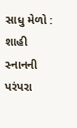સાધુ મેળો : શાહી સ્નાનની પરંપરા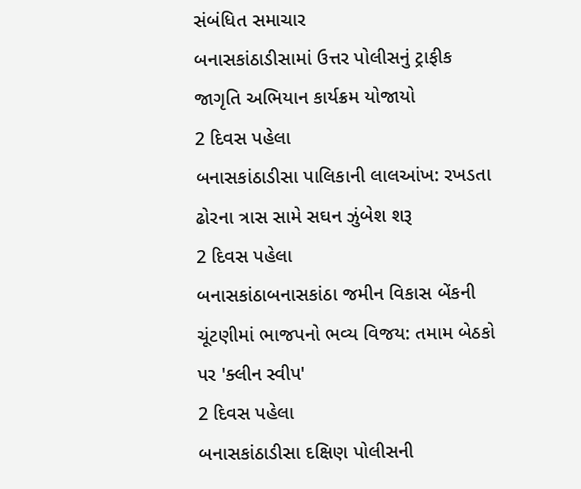સંબંધિત સમાચાર
બનાસકાંઠાડીસામાં ઉત્તર પોલીસનું ટ્રાફીક જાગૃતિ અભિયાન કાર્યક્રમ યોજાયો
2 દિવસ પહેલા
બનાસકાંઠાડીસા પાલિકાની લાલઆંખ: રખડતા ઢોરના ત્રાસ સામે સઘન ઝુંબેશ શરૂ
2 દિવસ પહેલા
બનાસકાંઠાબનાસકાંઠા જમીન વિકાસ બેંકની ચૂંટણીમાં ભાજપનો ભવ્ય વિજય: તમામ બેઠકો પર 'ક્લીન સ્વીપ'
2 દિવસ પહેલા
બનાસકાંઠાડીસા દક્ષિણ પોલીસની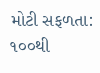મોટી સફળતા: ૧૦૦થી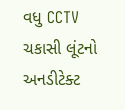વધુ CCTV ચકાસી લૂંટનો અનડીટેક્ટ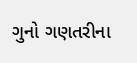ગુનો ગણતરીના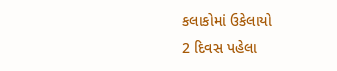કલાકોમાં ઉકેલાયો
2 દિવસ પહેલા